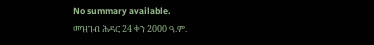No summary available.
መዝገብ ሕዳር 24 ቀን 2000 ዓ.ም.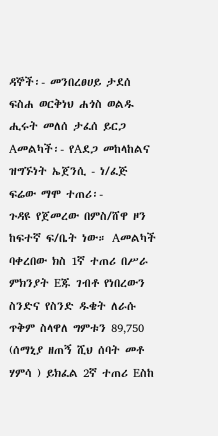ዳኞች፡- መንበረፀሀይ ታደሰ ፍስሐ ወርቅነህ ሐጎስ ወልዱ ሒሩት መለሰ ታፈሰ ይርጋ Aመልካች፡- የAደጋ መከላከልና ዝግኙነት ኤጀንሲ - ነ/ፈጅ ፍሬው ማሞ ተጠሪ፡-
ጉዳዩ የጀመረው በምስ/ሸዋ ዞን ከፍተኛ ፍ/ቤት ነው። Aመልካች ባቀረበው ክስ 1ኛ ተጠሪ በሥራ ምክንያት Eጁ ገብቶ የነበረውን ስንድና የስንድ ዱቄት ለራሱ ጥቅም ስላዋለ ግምቱን 89‚750 (ሰማኒያ ዘጠኝ ሺህ ሰባት መቶ ሃምሳ ) ይክፈል 2ኛ ተጠሪ Eስከ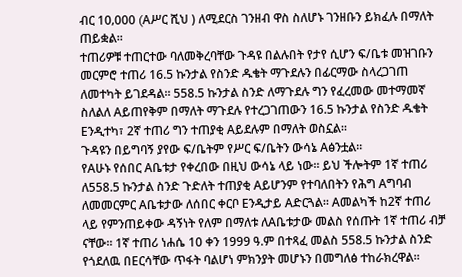ብር 10‚000 (Aሥር ሺህ ) ለሚደርስ ገንዘብ ዋስ ስለሆኑ ገንዘቡን ይክፈሉ በማለት ጠይቋል።
ተጠሪዎቹ ተጠርተው ባለመቅረባቸው ጉዳዩ በልሉበት የታየ ሲሆን ፍ/ቤቱ መዝገቡን መርምሮ ተጠሪ 16.5 ኩንታል የስንድ ዱቄት ማጉደሉን በፊርማው ስላረጋገጠ ለመተካት ይገደዳል። 558.5 ኩንታል ስንድ ለማጉደሉ ግን የፈረመው መተማመኛ ስለልለ Aይጠየቅም በማለት ማጉደሉ የተረጋገጠውን 16.5 ኩንታል የስንድ ዱቄት Eንዲተካ፣ 2ኛ ተጠሪ ግን ተጠያቂ Aይደሉም በማለት ወስኗል።
ጉዳዩን በይግባኝ ያየው ፍ/ቤትም የሥር ፍ/ቤትን ውሳኔ Aፅንቷል።
የAሁኑ የሰበር Aቤቱታ የቀረበው በዚህ ውሳኔ ላይ ነው። ይህ ችሎትም 1ኛ ተጠሪ ለ558.5 ኩንታል ስንድ ጉድለት ተጠያቂ Aይሆንም የተባለበትን የሕግ Aግባብ ለመመርምር Aቤቱታው ለሰበር ቀርቦ Eንዲታይ Aድርጓል። Aመልካች ከ2ኛ ተጠሪ ላይ የምንጠይቀው ዳኝነት የለም በማለቱ ለAቤቱታው መልስ የሰጡት 1ኛ ተጠሪ ብቻ ናቸው። 1ኛ ተጠሪ ነሐሴ 10 ቀን 1999 ዓ.ም በተጻፈ መልስ 558.5 ኩንታል ስንድ የጎደለዉ በEርሳቸው ጥፋት ባልሆነ ምክንያት መሆኑን በመግለፅ ተከራክረዋል።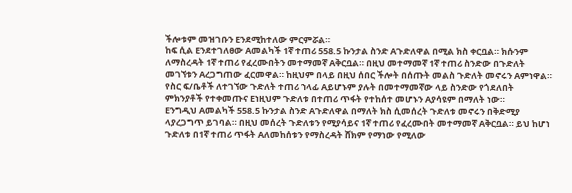ችሎቱም መዝገቡን Eንደሚከተለው ምርምሯል።
ከፍ ሲል Eንደተገለፀው Aመልካች 1ኛ ተጠሪ 558.5 ኩንታል ስንድ Aጉድለዋል በሚል ክስ ቀርቧል። ክሱንም ለማስረዳት 1ኛ ተጠሪ የፈረሙበትን መተማመኛ Aቅርቧል። በዚህ መተማመኛ 1ኛ ተጠሪ ስንድው በጉድለት መገኘቱን Aረጋግጠው ፈርመዋል። ከዚህም በላይ በዚህ ሰበር ችሎት በሰጡት መልስ ጉድለት መኖሩን Aምነዋል። የስር ፍ/ቤቶች ለተገኘው ጉድለት ተጠሪ ኀላፊ Aይሆኑም ያሉት በመተማመኛው ላይ ስንድው የጎደለበት ምክንያቶች የተቀመጡና Eነዚህም ጉድለቱ በተጠሪ ጥፋት የተከሰተ መሆኑን Aያሳዩም በማለት ነው።
Eንግዲህ Aመልካች 558.5 ኩንታል ስንድ Aጉድለዋል በማለት ክስ ሲመሰረት ጉድለቱ መኖሩን በቅድሚያ ላያረጋግጥ ይገባል። በዚህ መሰረት ጉድለቱን የሚያሳይና 1ኛ ተጠሪ የፈረሙበት መተማመኛ Aቅርቧል። ይህ ከሆነ ጉድለቱ በ1ኛ ተጠሪ ጥፋት Aለመከሰቱን የማስረዳት ሸክም የማነው የሚለው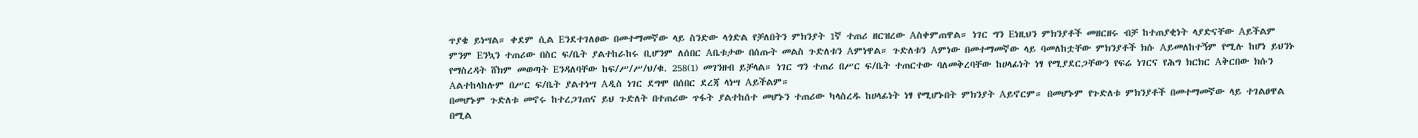ጥያቄ ይነሣል። ቀደም ሲል Eንደተገለፀው በመተማመኛው ላይ ስንድው ላጎድል የቻለበትን ምክንያት 1ኛ ተጠሪ ዘርዝረው Aስቀምጠዋል። ነገር ግን Eነዚህን ምክንያቶች መዘርዘሩ ብቻ ከተጠያቂነት ላያድናቸው Aይችልም ምንም Eንኳን ተጠሪው በስር ፍ/ቤት ያልተከራከሩ ቢሆንም ለሰበር Aቤቱታው በሰጡት መልስ ጉድለቱን Aምነዋል። ጉድለቱን Aምነው በመተማመኛው ላይ ባመለከቷቸው ምክንያቶች ክሱ Aይመለከተኝም የሚሉ ከሆነ ይህንኑ የማስረዳት ሸክም መወጣት Eንዳለባቸው ከፍ/ሥ/ሥ/ህ/ቁ. 258(1) መገንዘብ ይቻላል። ነገር ግን ተጠሪ በሥር ፍ/ቤት ተጠርተው ባለመቅረባቸው ከሀላፊነት ነፃ የሚያደርጋቸውን የፍሬ ነገርና የሕግ ክርክር Aቅርበው ክሱን Aልተከላከሉም በሥር ፍ/ቤት ያልተነሣ Aዲስ ነገር ደግሞ በሰበር ደረጃ ላነሣ Aይችልም።
በመሆኑም ጉድለቱ መኖሩ ከተረጋገጠና ይህ ጉድለት በተጠሪው ጥፋት ያልተከሰተ መሆኑን ተጠሪው ካላስረዱ ከሀላፊነት ነፃ የሚሆኑበት ምክንያት Aይኖርም። በመሆኑም የጉድለቱ ምክንያቶች በመተማመኛው ላይ ተገልፀዋል በሚል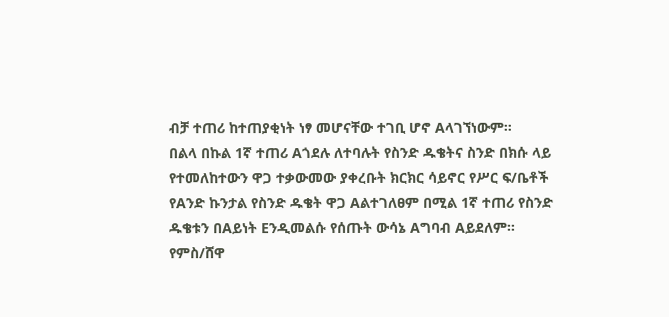ብቻ ተጠሪ ከተጠያቂነት ነፃ መሆናቸው ተገቢ ሆኖ Aላገኘነውም።
በልላ በኩል 1ኛ ተጠሪ Aጎደሉ ለተባሉት የስንድ ዱቄትና ስንድ በክሱ ላይ የተመለከተውን ዋጋ ተቃውመው ያቀረቡት ክርክር ሳይኖር የሥር ፍ/ቤቶች የAንድ ኩንታል የስንድ ዱቄት ዋጋ Aልተገለፀም በሚል 1ኛ ተጠሪ የስንድ ዱቄቱን በAይነት Eንዲመልሱ የሰጡት ውሳኔ Aግባብ Aይደለም።
የምስ/ሸዋ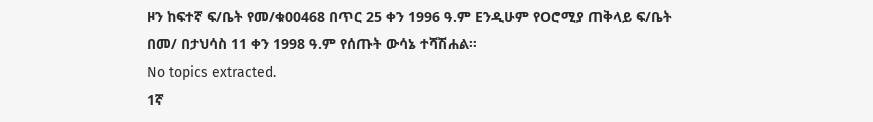ዞን ከፍተኛ ፍ/ቤት የመ/ቁ00468 በጥር 25 ቀን 1996 ዓ.ም Eንዲሁም የOሮሚያ ጠቅላይ ፍ/ቤት በመ/ በታህሳስ 11 ቀን 1998 ዓ.ም የሰጡት ውሳኔ ተሻሽሐል።
No topics extracted.
1ኛ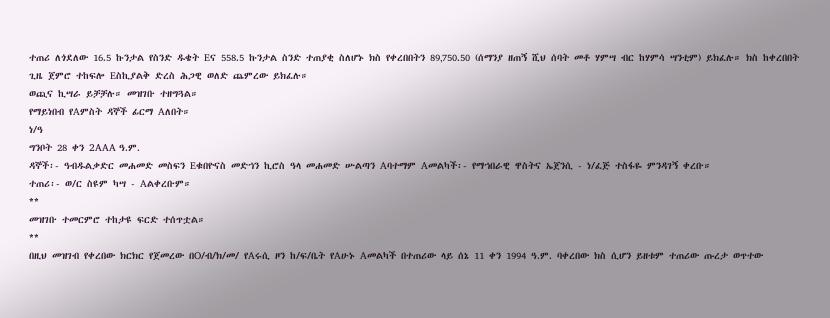ተጠሪ ለጎደለው 16.5 ኩንታል የስንድ ዱቄት Eና 558.5 ኩንታል ስንድ ተጠያቂ ስለሆኑ ክስ የቀረበበትን 89‚750.50 (ሰማንያ ዘጠኝ ሺህ ሰባት መቶ ሃምሣ ብር ከሃምሳ ሣንቲም) ይክፈሉ። ክስ ከቀረበበት ጊዜ ጀምሮ ተከፍሎ Eስኪያልቅ ድረስ ሕጋዊ ወለድ ጨምረው ይክፈሉ።
ወጪና ኪሣራ ይቻቻሉ። መዝገቡ ተዘግጓል።
የማይነበብ የAምስት ዳኞች ፊርማ Aለበት።
ነ/ዓ
ግንቦት 28 ቀን 2AAA ዓ.ም.
ዳኞች፡- ዓብዱልቃድር መሐመድ መስፍን Eቁበዮናስ መድኀን ኪሮስ ዓላ መሐመድ ሡልጣን Aባተማም Aመልካች፡- የማኀበራዊ ዋስትና ኤጀንሲ - ነ/ፈጅ ተስፋዬ ምንዳገኝ ቀረቡ።
ተጠሪ፡- ወ/ር ስዩም ካሣ - Aልቀረቡም።
**
መዝገቡ ተመርምሮ ተከታዩ ፍርድ ተሰጥቷል።
**
በዚህ መዝገብ የቀረበው ክርክር የጀመረው በO/ብ/ክ/መ/ የAሩሲ ዞን ከ/ፍ/ቤት የAሁኑ Aመልካች በተጠሪው ላይ ሰኔ 11 ቀን 1994 ዓ.ም. ባቀረበው ክስ ሲሆን ይዘቱም ተጠሪው ጡረታ ወጥተው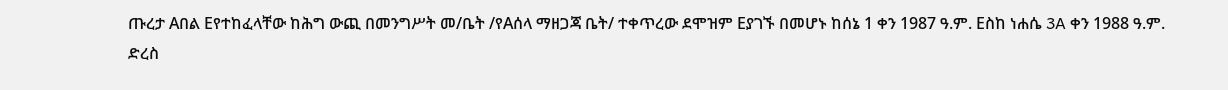ጡረታ Aበል Eየተከፈላቸው ከሕግ ውጪ በመንግሥት መ/ቤት /የAሰላ ማዘጋጃ ቤት/ ተቀጥረው ደሞዝም Eያገኙ በመሆኑ ከሰኔ 1 ቀን 1987 ዓ.ም. Eስከ ነሐሴ 3A ቀን 1988 ዓ.ም.
ድረስ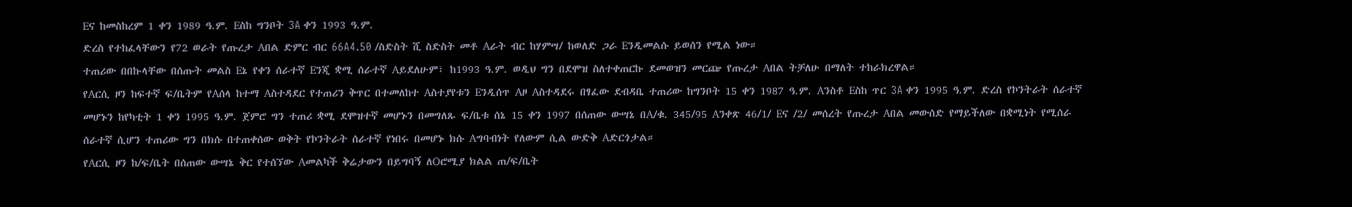Eና ከመስከረም 1 ቀን 1989 ዓ.ም. Eስከ ግንቦት 3A ቀን 1993 ዓ.ም.
ድረስ የተከፈላቸውን የ72 ወራት የጡረታ Aበል ድምር ብር 66A4.50 /ስድስት ሺ ስድስት መቶ Aራት ብር ከሃምሣ/ ከወለድ ጋራ Eንዲመልሱ ይወሰን የሚል ነው።
ተጠሪው በበኩላቸው በሰጡት መልስ Eኔ የቀን ሰራተኛ Eንጂ ቋሚ ሰራተኛ Aይደለሁም፣ ከ1993 ዓ.ም. ወዲህ ግን በደሞዝ ስለተቀጠርኩ ደመወዝን መርጬ የጡረታ Aበል ትቻለሁ በማለት ተከራክረዋል።
የAርሲ ዞን ከፍተኛ ፍ/ቤትም የAሰላ ከተማ Aስተዳደር የተጠሪን ቅጥር በተመለከተ Aስተያየቱን Eንዲሰጥ Aዞ Aስተዳደሩ በፃፈው ደብዳቤ ተጠሪው ከግንቦት 15 ቀን 1987 ዓ.ም. Aንስቶ Eስከ ጥር 3A ቀን 1995 ዓ.ም. ድረስ የኮንትራት ሰራተኛ መሆኑን ከየካቲት 1 ቀን 1995 ዓ.ም. ጀምሮ ግን ተጠሪ ቋሚ ደሞዝተኛ መሆኑን በመግለጹ ፍ/ቤቱ ሰኔ 15 ቀን 1997 በሰጠው ውሣኔ በA/ቁ. 345/95 Aንቀጽ 46/1/ Eና /2/ መሰረት የጡረታ Aበል መውሰድ የማይችለው በቋሚነት የሚሰራ ሰራተኛ ሲሆን ተጠሪው ግን በክሱ በተጠቀሰው ወቅት የኮንትራት ሰራተኛ የነበሩ በመሆኑ ክሱ Aግባብነት የለውም ሲል ውድቅ Aድርጎታል።
የAርሲ ዞን ከ/ፍ/ቤት በሰጠው ውሣኔ ቅር የተሰኘው Aመልካች ቅሬታውን በይግባኝ ለOሮሚያ ክልል ጠ/ፍ/ቤት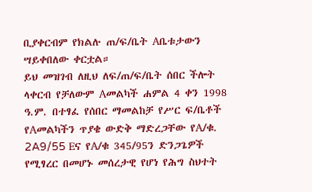ቢያቀርብም የክልሉ ጠ/ፍ/ቤት Aቤቱታውን ሣይቀበለው ቀርቷል።
ይህ መዝገብ ለዚህ ለፍ/ጠ/ፍ/ቤት ሰበር ችሎት ላቀርብ የቻለውም Aመልካች ሐምል 4 ቀን 1998 ዓ.ም. በተፃፈ የሰበር ማመልከቻ የሥር ፍ/ቤቶች የAመልካችን ጥያቄ ውድቅ ማድረጋቸው የA/ቁ. 2A9/55 Eና የA/ቁ 345/95ን ድንጋጌዎች የሚፃረር በመሆኑ መሰረታዊ የሆነ የሕግ ስህተት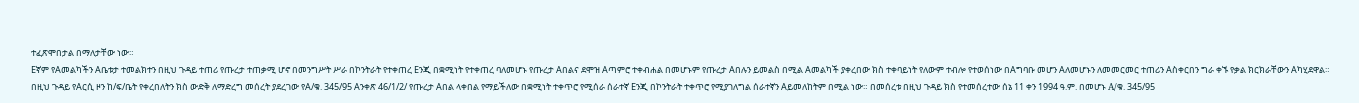ተፈጽሞበታል በማለታቸው ነው።
Eኛም የAመልካችን Aቤቱታ ተመልክተን በዚህ ጉዳይ ተጠሪ የጡረታ ተጠቃሚ ሆኖ በመንግሥት ሥራ በኮንትራት የተቀጠረ Eንጂ በቋሚነት የተቀጠረ ባለመሆኑ የጡረታ Aበልና ደሞዝ Aጣምሮ ተቀብሐል በመሆኑም የጡረታ Aበሉን ይመልስ በሚል Aመልካች ያቀረበው ክስ ተቀባይነት የለውም ተብሎ የተወሰነው በAግባቡ መሆን Aለመሆኑን ለመመርመር ተጠሪን Aስቀርበን ግራ ቀኙ የቃል ክርክራቸውን Aካሂደዋል።
በዚህ ጉዳይ የAርሲ ዞን ከ/ፍ/ቤት የቀረበለትን ክስ ውድቅ ለማድረግ መሰረት ያደረገው የA/ቁ. 345/95 Aንቀጽ 46/1/2/ የጡረታ Aበል ላቀበል የማይችለው በቋሚነት ተቀጥሮ የሚሰራ ሰራተኛ Eንጂ በኮንትራት ተቀጥሮ የሚያገለግል ሰራተኛን Aይመለከትም በሚል ነው። በመሰረቱ በዚህ ጉዳይ ክስ የተመሰረተው ሰኔ 11 ቀን 1994 ዓ.ም. በመሆኑ A/ቁ. 345/95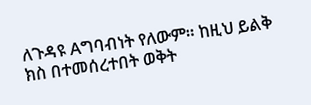ለጉዳዩ Aግባብነት የለውም። ከዚህ ይልቅ ክስ በተመሰረተበት ወቅት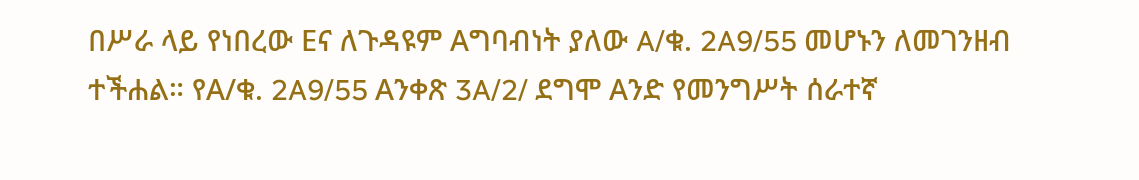በሥራ ላይ የነበረው Eና ለጉዳዩም Aግባብነት ያለው A/ቁ. 2A9/55 መሆኑን ለመገንዘብ ተችሐል። የA/ቁ. 2A9/55 Aንቀጽ 3A/2/ ደግሞ Aንድ የመንግሥት ሰራተኛ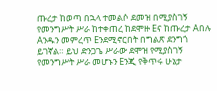ጡረታ ከወጣ በኋላ ተመልሶ ደመዝ በሚያስገኝ የመንግሥት ሥራ ከተቀጠረ ከደሞዙ Eና ከጡረታ Aበሉ Aንዱን መምረጥ Eንደሚኖርበት በግልጽ ደንግጎ ይገኛል። ይህ ድንጋጌ ሥራው ደሞዝ የሚያስገኝ የመንግሥት ሥራ መሆኑን Eንጂ የቅጥሩ ሁኔታ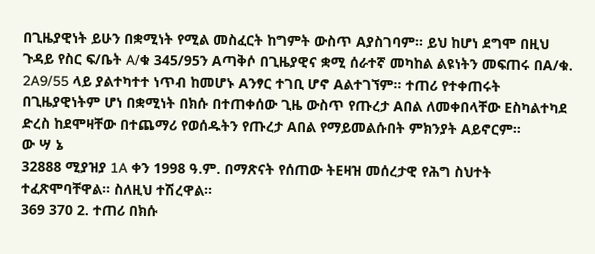በጊዜያዊነት ይሁን በቋሚነት የሚል መስፈርት ከግምት ውስጥ Aያስገባም። ይህ ከሆነ ደግሞ በዚህ ጉዳይ የስር ፍ/ቤት A/ቁ 345/95ን Aጣቅሶ በጊዜያዊና ቋሚ ሰራተኛ መካከል ልዩነትን መፍጠሩ በA/ቁ. 2A9/55 ላይ ያልተካተተ ነጥብ ከመሆኑ Aንፃር ተገቢ ሆኖ Aልተገኘም። ተጠሪ የተቀጠሩት በጊዜያዊነትም ሆነ በቋሚነት በክሱ በተጠቀሰው ጊዜ ውስጥ የጡረታ Aበል ለመቀበላቸው Eስካልተካደ ድረስ ከደሞዛቸው በተጨማሪ የወሰዱትን የጡረታ Aበል የማይመልሱበት ምክንያት Aይኖርም።
ው ሣ ኔ
32888 ሚያዝያ 1A ቀን 1998 ዓ.ም. በማጽናት የሰጠው ትEዛዝ መሰረታዊ የሕግ ስህተት ተፈጽሞባቸዋል። ስለዚህ ተሽረዋል።
369 370 2. ተጠሪ በክሱ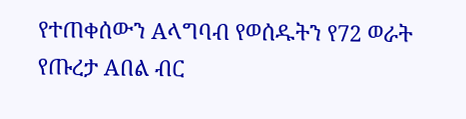የተጠቀሰውን Aላግባብ የወሰዱትን የ72 ወራት የጡረታ Aበል ብር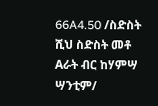66A4.50 /ስድስት ሺህ ስድስት መቶ Aራት ብር ከሃምሣ ሣንቲም/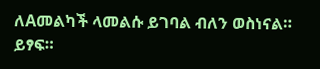ለAመልካች ላመልሱ ይገባል ብለን ወስነናል። ይፃፍ።